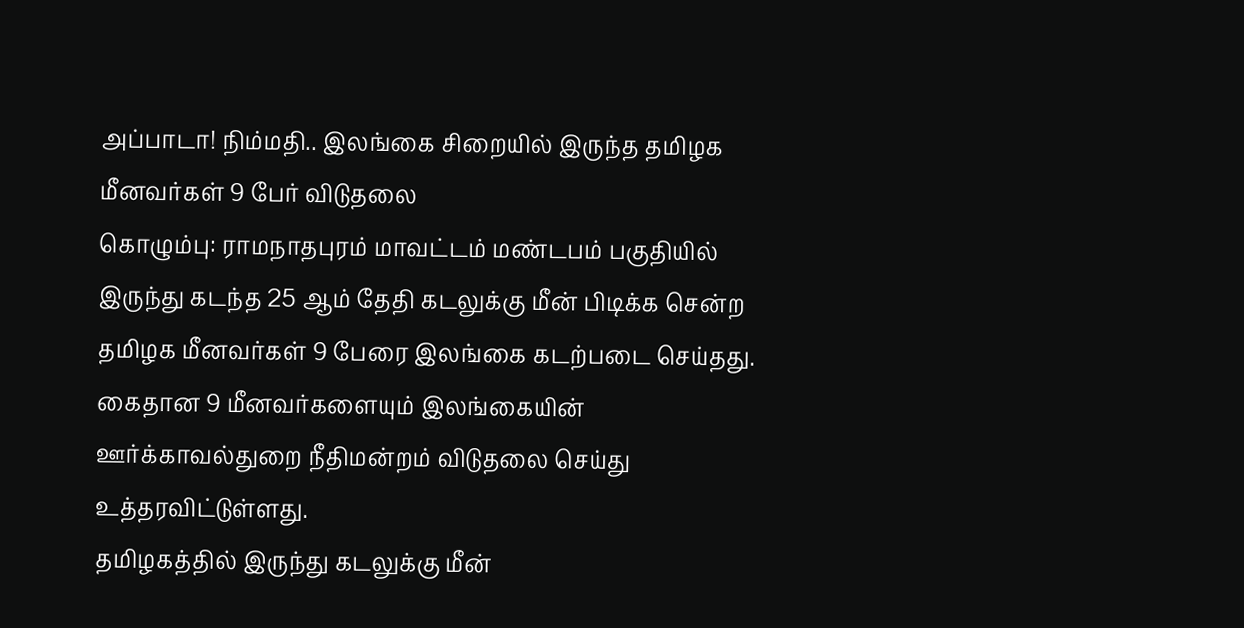அப்பாடா! நிம்மதி.. இலங்கை சிறையில் இருந்த தமிழக மீனவர்கள் 9 பேர் விடுதலை
கொழும்பு: ராமநாதபுரம் மாவட்டம் மண்டபம் பகுதியில் இருந்து கடந்த 25 ஆம் தேதி கடலுக்கு மீன் பிடிக்க சென்ற தமிழக மீனவர்கள் 9 பேரை இலங்கை கடற்படை செய்தது. கைதான 9 மீனவர்களையும் இலங்கையின் ஊர்க்காவல்துறை நீதிமன்றம் விடுதலை செய்து உத்தரவிட்டுள்ளது.
தமிழகத்தில் இருந்து கடலுக்கு மீன்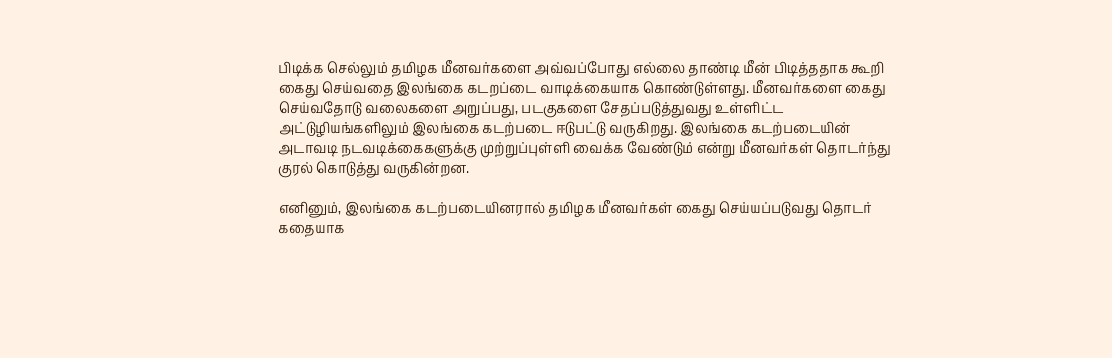பிடிக்க செல்லும் தமிழக மீனவர்களை அவ்வப்போது எல்லை தாண்டி மீன் பிடித்ததாக கூறி கைது செய்வதை இலங்கை கடறப்டை வாடிக்கையாக கொண்டுள்ளது. மீனவர்களை கைது செய்வதோடு வலைகளை அறுப்பது, படகுகளை சேதப்படுத்துவது உள்ளிட்ட அட்டுழியங்களிலும் இலங்கை கடற்படை ஈடுபட்டு வருகிறது. இலங்கை கடற்படையின் அடாவடி நடவடிக்கைகளுக்கு முற்றுப்புள்ளி வைக்க வேண்டும் என்று மீனவர்கள் தொடர்ந்து குரல் கொடுத்து வருகின்றன.

எனினும், இலங்கை கடற்படையினரால் தமிழக மீனவர்கள் கைது செய்யப்படுவது தொடர் கதையாக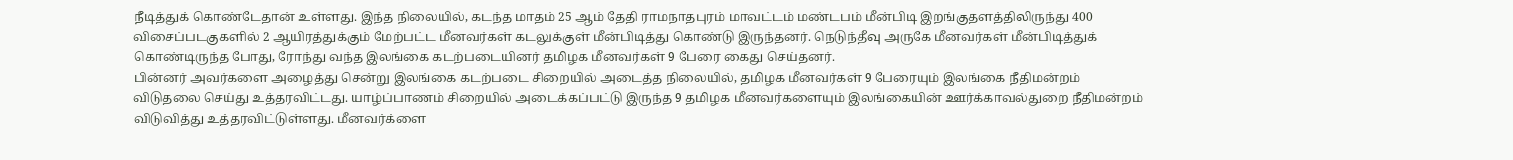நீடித்துக் கொண்டேதான் உள்ளது. இந்த நிலையில், கடந்த மாதம் 25 ஆம் தேதி ராமநாதபுரம் மாவட்டம் மண்டபம் மீன்பிடி இறங்குதளத்திலிருந்து 400 விசைப்படகுகளில் 2 ஆயிரத்துக்கும் மேற்பட்ட மீனவர்கள் கடலுக்குள் மீன்பிடித்து கொண்டு இருந்தனர். நெடுந்தீவு அருகே மீனவர்கள் மீன்பிடித்துக் கொண்டிருந்த போது, ரோந்து வந்த இலங்கை கடற்படையினர் தமிழக மீனவர்கள் 9 பேரை கைது செய்தனர்.
பின்னர் அவர்களை அழைத்து சென்று இலங்கை கடற்படை சிறையில் அடைத்த நிலையில், தமிழக மீனவர்கள் 9 பேரையும் இலங்கை நீதிமன்றம் விடுதலை செய்து உத்தரவிட்டது. யாழ்ப்பாணம் சிறையில் அடைக்கப்பட்டு இருந்த 9 தமிழக மீனவர்களையும் இலங்கையின் ஊர்க்காவல்துறை நீதிமன்றம் விடுவித்து உத்தரவிட்டுள்ளது. மீனவர்க்ளை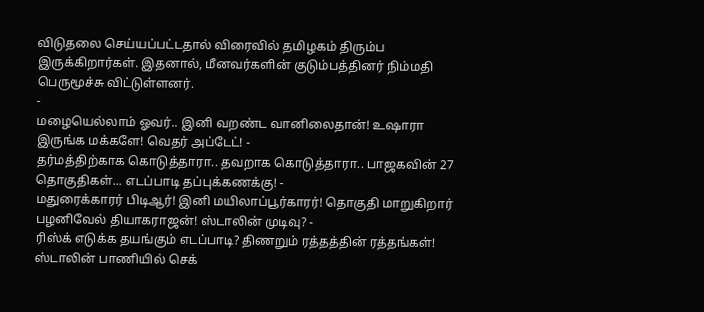விடுதலை செய்யப்பட்டதால் விரைவில் தமிழகம் திரும்ப இருக்கிறார்கள். இதனால், மீனவர்களின் குடும்பத்தினர் நிம்மதி பெருமூச்சு விட்டுள்ளனர்.
-
மழையெல்லாம் ஓவர்.. இனி வறண்ட வானிலைதான்! உஷாரா இருங்க மக்களே! வெதர் அப்டேட்! -
தர்மத்திற்காக கொடுத்தாரா.. தவறாக கொடுத்தாரா.. பாஜகவின் 27 தொகுதிகள்... எடப்பாடி தப்புக்கணக்கு! -
மதுரைக்காரர் பிடிஆர்! இனி மயிலாப்பூர்காரர்! தொகுதி மாறுகிறார் பழனிவேல் தியாகராஜன்! ஸ்டாலின் முடிவு? -
ரிஸ்க் எடுக்க தயங்கும் எடப்பாடி? திணறும் ரத்தத்தின் ரத்தங்கள்! ஸ்டாலின் பாணியில் செக்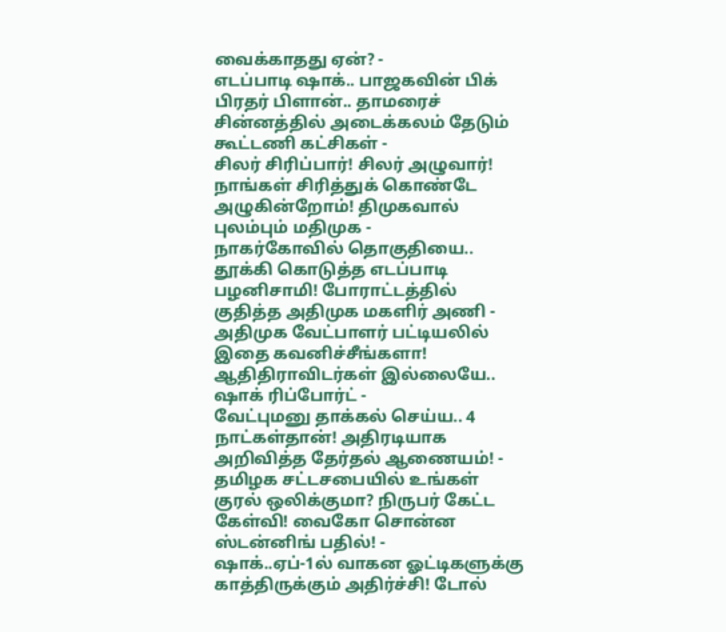வைக்காதது ஏன்? -
எடப்பாடி ஷாக்.. பாஜகவின் பிக் பிரதர் பிளான்.. தாமரைச் சின்னத்தில் அடைக்கலம் தேடும் கூட்டணி கட்சிகள் -
சிலர் சிரிப்பார்! சிலர் அழுவார்! நாங்கள் சிரித்துக் கொண்டே அழுகின்றோம்! திமுகவால் புலம்பும் மதிமுக -
நாகர்கோவில் தொகுதியை.. தூக்கி கொடுத்த எடப்பாடி பழனிசாமி! போராட்டத்தில் குதித்த அதிமுக மகளிர் அணி -
அதிமுக வேட்பாளர் பட்டியலில் இதை கவனிச்சீங்களா! ஆதிதிராவிடர்கள் இல்லையே.. ஷாக் ரிப்போர்ட் -
வேட்புமனு தாக்கல் செய்ய.. 4 நாட்கள்தான்! அதிரடியாக அறிவித்த தேர்தல் ஆணையம்! -
தமிழக சட்டசபையில் உங்கள் குரல் ஒலிக்குமா? நிருபர் கேட்ட கேள்வி! வைகோ சொன்ன ஸ்டன்னிங் பதில்! -
ஷாக்..ஏப்-1ல் வாகன ஓட்டிகளுக்கு காத்திருக்கும் அதிர்ச்சி! டோல்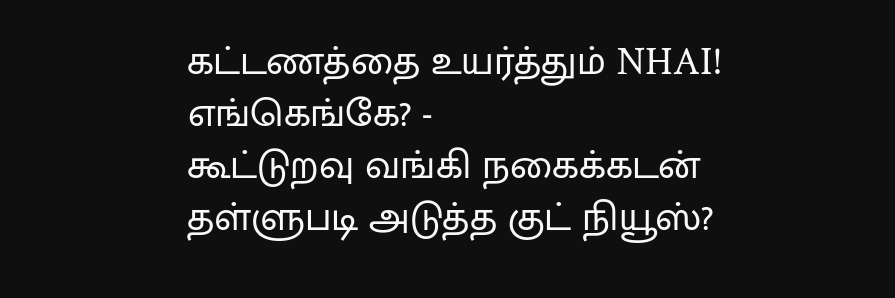கட்டணத்தை உயர்த்தும் NHAI! எங்கெங்கே? -
கூட்டுறவு வங்கி நகைக்கடன் தள்ளுபடி அடுத்த குட் நியூஸ்?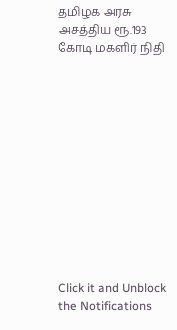தமிழக அரசு அசத்திய ரூ.193 கோடி மகளிர் நிதி












Click it and Unblock the Notifications